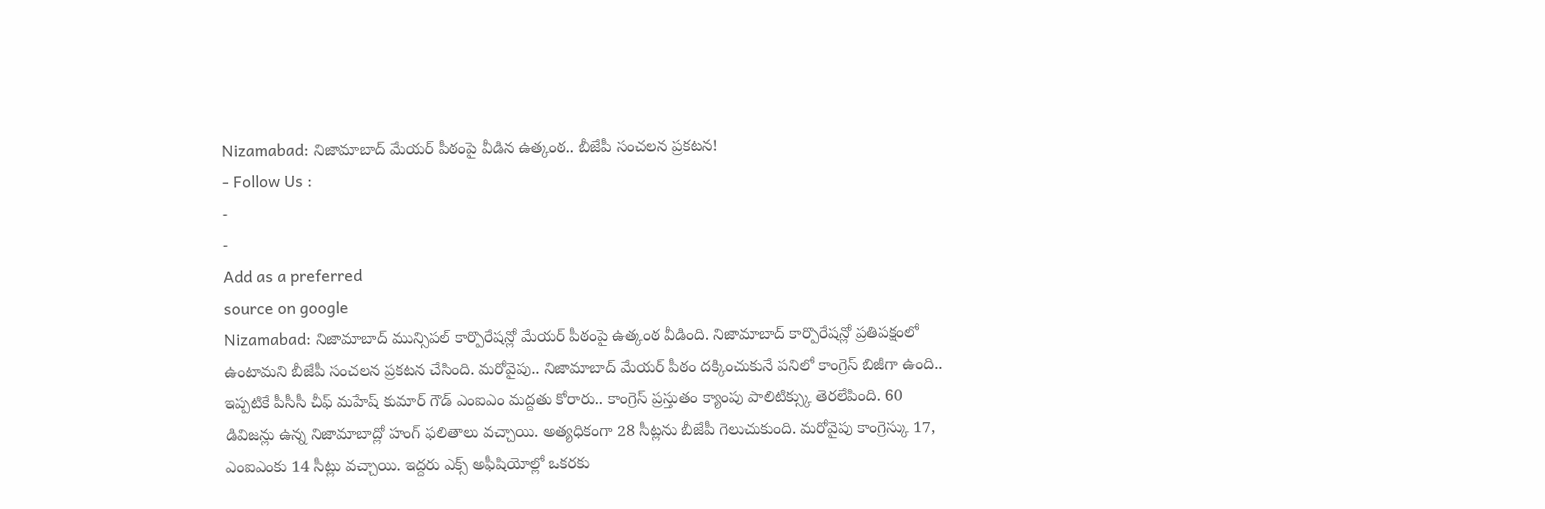Nizamabad: నిజామాబాద్ మేయర్ పీఠంపై వీడిన ఉత్కంఠ.. బీజేపీ సంచలన ప్రకటన!
- Follow Us :
-
-
Add as a preferred
source on google
Nizamabad: నిజామాబాద్ మున్సిపల్ కార్పొరేషన్లో మేయర్ పీఠంపై ఉత్కంఠ వీడింది. నిజామాబాద్ కార్పొరేషన్లో ప్రతిపక్షంలో ఉంటామని బీజేపీ సంచలన ప్రకటన చేసింది. మరోవైపు.. నిజామాబాద్ మేయర్ పీఠం దక్కించుకునే పనిలో కాంగ్రెస్ బిజీగా ఉంది.. ఇప్పటికే పీసీసీ చీఫ్ మహేష్ కుమార్ గౌడ్ ఎంఐఎం మద్దతు కోరారు.. కాంగ్రెస్ ప్రస్తుతం క్యాంపు పాలిటిక్స్కు తెరలేపింది. 60 డివిజన్లు ఉన్న నిజామాబాద్లో హంగ్ ఫలితాలు వచ్చాయి. అత్యధికంగా 28 సీట్లను బీజేపీ గెలుచుకుంది. మరోవైపు కాంగ్రెస్కు 17, ఎంఐఎంకు 14 సీట్లు వచ్చాయి. ఇద్దరు ఎక్స్ అఫీషియోల్లో ఒకరకు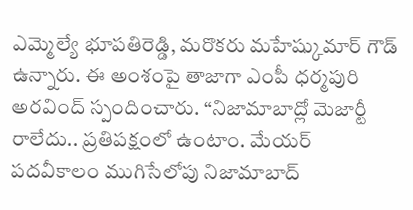ఎమ్మెల్యే భూపతిరెడ్డి, మరొకరు మహేష్కుమార్ గౌడ్ ఉన్నారు. ఈ అంశంపై తాజాగా ఎంపీ ధర్మపురి అరవింద్ స్పందించారు. “నిజామాబాద్లో మెజార్టీ రాలేదు.. ప్రతిపక్షంలో ఉంటాం. మేయర్ పదవీకాలం ముగిసేలోపు నిజామాబాద్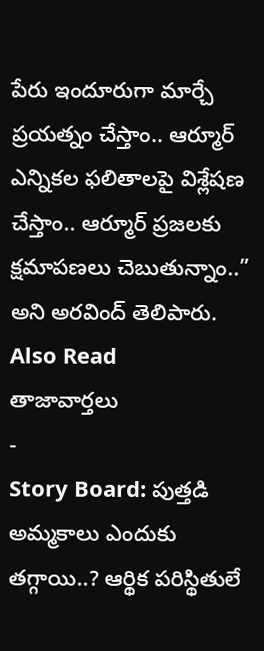పేరు ఇందూరుగా మార్చే ప్రయత్నం చేస్తాం.. ఆర్మూర్ ఎన్నికల ఫలితాలపై విశ్లేషణ చేస్తాం.. ఆర్మూర్ ప్రజలకు క్షమాపణలు చెబుతున్నాం..” అని అరవింద్ తెలిపారు.
Also Read
తాజావార్తలు
-
Story Board: పుత్తడి అమ్మకాలు ఎందుకు తగ్గాయి..? ఆర్థిక పరిస్థితులే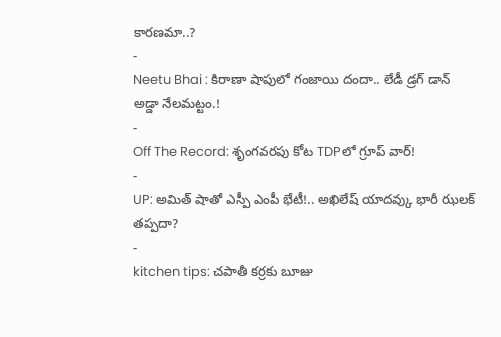కారణమా..?
-
Neetu Bhai : కిరాణా షాపులో గంజాయి దందా.. లేడీ డ్రగ్ డాన్ అడ్డా నేలమట్టం.!
-
Off The Record: శృంగవరపు కోట TDPలో గ్రూప్ వార్!
-
UP: అమిత్ షాతో ఎస్పీ ఎంపీ భేటీ!.. అఖిలేష్ యాదవ్కు భారీ ఝలక్ తప్పదా?
-
kitchen tips: చపాతీ కర్రకు బూజు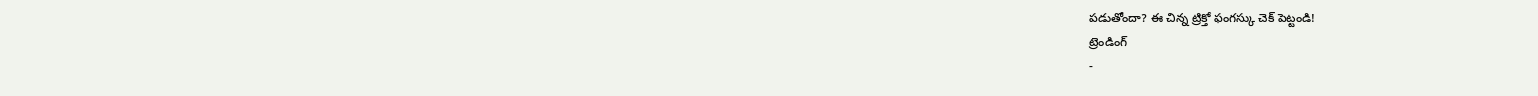పడుతోందా? ఈ చిన్న ట్రిక్తో ఫంగస్కు చెక్ పెట్టండి!
ట్రెండింగ్
-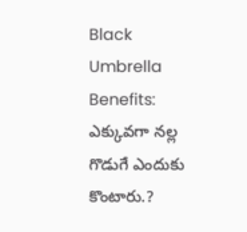Black Umbrella Benefits: ఎక్కువగా నల్ల గొడుగే ఎందుకు కొంటారు.?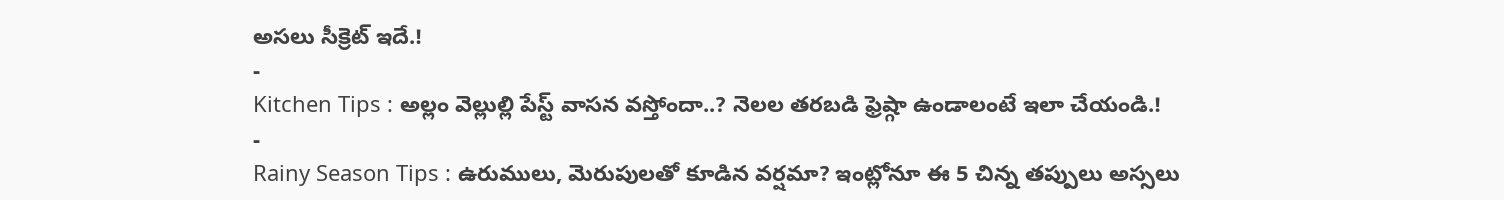అసలు సీక్రెట్ ఇదే.!
-
Kitchen Tips : అల్లం వెల్లుల్లి పేస్ట్ వాసన వస్తోందా..? నెలల తరబడి ఫ్రెష్గా ఉండాలంటే ఇలా చేయండి.!
-
Rainy Season Tips : ఉరుములు, మెరుపులతో కూడిన వర్షమా? ఇంట్లోనూ ఈ 5 చిన్న తప్పులు అస్సలు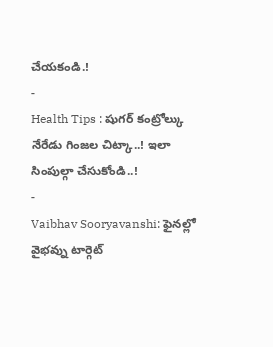చేయకండి.!
-
Health Tips : షుగర్ కంట్రోల్కు నేరేడు గింజల చిట్కా..! ఇలా సింపుల్గా చేసుకోండి..!
-
Vaibhav Sooryavanshi: ఫైనల్లో వైభవ్ను టార్గెట్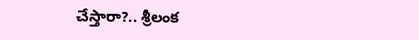చేస్తారా?.. శ్రీలంక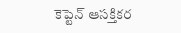కెప్టెన్ ఆసక్తికర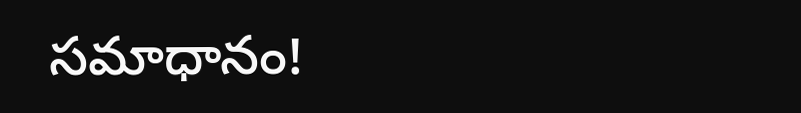సమాధానం!